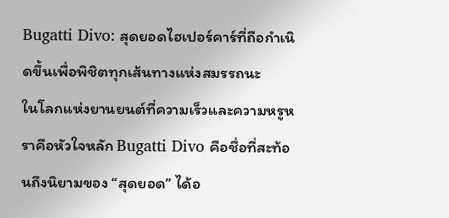Bugatti Divo: สุดยอดไฮเปอร์คาร์ที่ถือกำเนิดขึ้นเพื่อพิชิตทุกเส้นทางแห่งสมรรถนะ
ในโลกแห่งยานยนต์ที่ความเร็วและความหรูหราคือหัวใจหลัก Bugatti Divo คือชื่อที่สะท้อนถึงนิยามของ “สุดยอด” ได้อ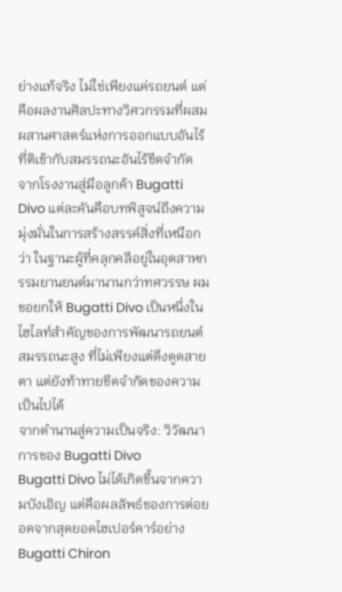ย่างแท้จริง ไม่ใช่เพียงแค่รถยนต์ แต่คือผลงานศิลปะทางวิศวกรรมที่ผสมผสานศาสตร์แห่งการออกแบบอันไร้ที่ติเข้ากับสมรรถนะอันไร้ขีดจำกัด จากโรงงานสู่มือลูกค้า Bugatti Divo แต่ละคันคือบทพิสูจน์ถึงความมุ่งมั่นในการสร้างสรรค์สิ่งที่เหนือกว่า ในฐานะผู้ที่คลุกคลีอยู่ในอุตสาหกรรมยานยนต์มานานกว่าทศวรรษ ผมขอยกให้ Bugatti Divo เป็นหนึ่งในไฮไลท์สำคัญของการพัฒนารถยนต์สมรรถนะสูง ที่ไม่เพียงแต่ดึงดูดสายตา แต่ยังท้าทายขีดจำกัดของความเป็นไปได้
จากตำนานสู่ความเป็นจริง: วิวัฒนาการของ Bugatti Divo
Bugatti Divo ไม่ได้เกิดขึ้นจากความบังเอิญ แต่คือผลลัพธ์ของการต่อยอดจากสุดยอดไฮเปอร์คาร์อย่าง Bugatti Chiron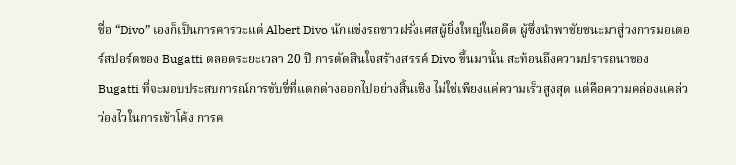ชื่อ “Divo” เองก็เป็นการคารวะแด่ Albert Divo นักแข่งรถชาวฝรั่งเศสผู้ยิ่งใหญ่ในอดีต ผู้ซึ่งนำพาชัยชนะมาสู่วงการมอเตอร์สปอร์ตของ Bugatti ตลอดระยะเวลา 20 ปี การตัดสินใจสร้างสรรค์ Divo ขึ้นมานั้น สะท้อนถึงความปรารถนาของ Bugatti ที่จะมอบประสบการณ์การขับขี่ที่แตกต่างออกไปอย่างสิ้นเชิง ไม่ใช่เพียงแค่ความเร็วสูงสุด แต่คือความคล่องแคล่วว่องไวในการเข้าโค้ง การค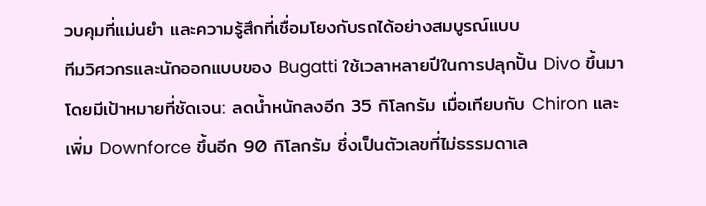วบคุมที่แม่นยำ และความรู้สึกที่เชื่อมโยงกับรถได้อย่างสมบูรณ์แบบ
ทีมวิศวกรและนักออกแบบของ Bugatti ใช้เวลาหลายปีในการปลุกปั้น Divo ขึ้นมา โดยมีเป้าหมายที่ชัดเจน: ลดน้ำหนักลงอีก 35 กิโลกรัม เมื่อเทียบกับ Chiron และเพิ่ม Downforce ขึ้นอีก 90 กิโลกรัม ซึ่งเป็นตัวเลขที่ไม่ธรรมดาเล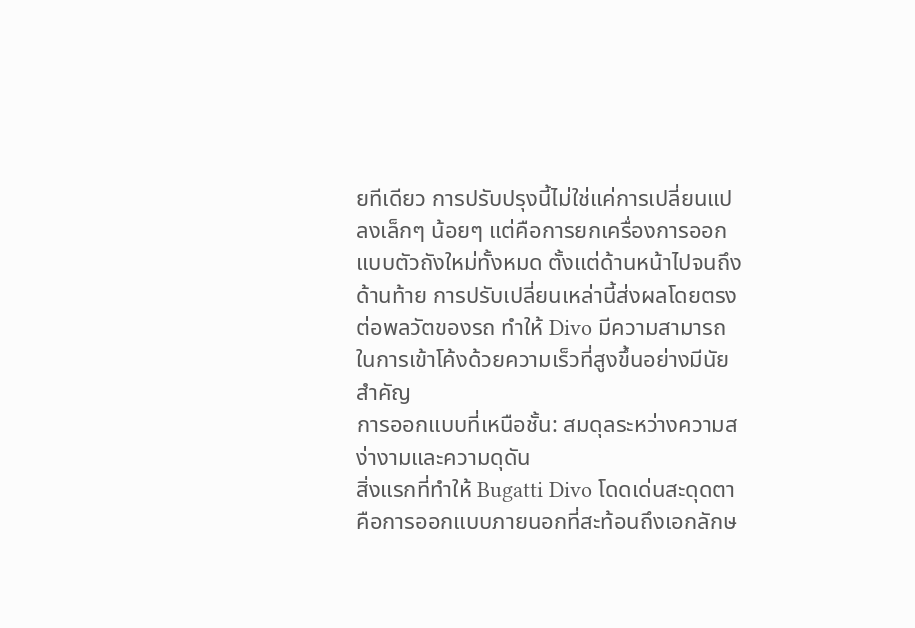ยทีเดียว การปรับปรุงนี้ไม่ใช่แค่การเปลี่ยนแปลงเล็กๆ น้อยๆ แต่คือการยกเครื่องการออกแบบตัวถังใหม่ทั้งหมด ตั้งแต่ด้านหน้าไปจนถึงด้านท้าย การปรับเปลี่ยนเหล่านี้ส่งผลโดยตรงต่อพลวัตของรถ ทำให้ Divo มีความสามารถในการเข้าโค้งด้วยความเร็วที่สูงขึ้นอย่างมีนัยสำคัญ
การออกแบบที่เหนือชั้น: สมดุลระหว่างความสง่างามและความดุดัน
สิ่งแรกที่ทำให้ Bugatti Divo โดดเด่นสะดุดตา คือการออกแบบภายนอกที่สะท้อนถึงเอกลักษ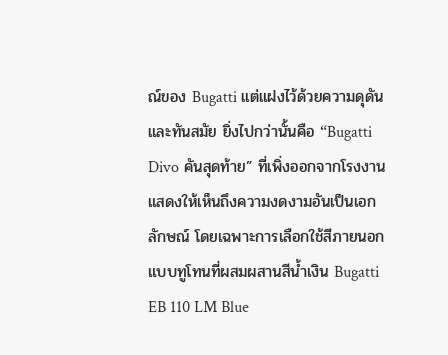ณ์ของ Bugatti แต่แฝงไว้ด้วยความดุดันและทันสมัย ยิ่งไปกว่านั้นคือ “Bugatti Divo คันสุดท้าย” ที่เพิ่งออกจากโรงงาน แสดงให้เห็นถึงความงดงามอันเป็นเอกลักษณ์ โดยเฉพาะการเลือกใช้สีภายนอกแบบทูโทนที่ผสมผสานสีน้ำเงิน Bugatti EB 110 LM Blue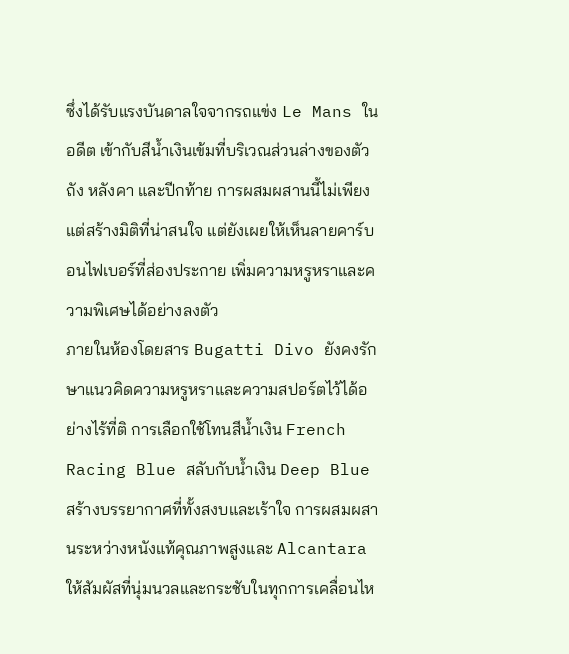ซึ่งได้รับแรงบันดาลใจจากรถแข่ง Le Mans ในอดีต เข้ากับสีน้ำเงินเข้มที่บริเวณส่วนล่างของตัวถัง หลังคา และปีกท้าย การผสมผสานนี้ไม่เพียงแต่สร้างมิติที่น่าสนใจ แต่ยังเผยให้เห็นลายคาร์บอนไฟเบอร์ที่ส่องประกาย เพิ่มความหรูหราและความพิเศษได้อย่างลงตัว
ภายในห้องโดยสาร Bugatti Divo ยังคงรักษาแนวคิดความหรูหราและความสปอร์ตไว้ได้อย่างไร้ที่ติ การเลือกใช้โทนสีน้ำเงิน French Racing Blue สลับกับน้ำเงิน Deep Blue สร้างบรรยากาศที่ทั้งสงบและเร้าใจ การผสมผสานระหว่างหนังแท้คุณภาพสูงและ Alcantara ให้สัมผัสที่นุ่มนวลและกระชับในทุกการเคลื่อนไห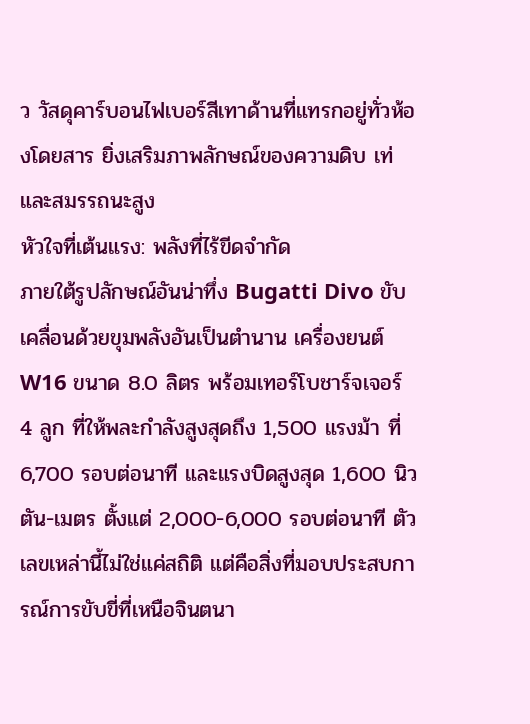ว วัสดุคาร์บอนไฟเบอร์สีเทาด้านที่แทรกอยู่ทั่วห้องโดยสาร ยิ่งเสริมภาพลักษณ์ของความดิบ เท่ และสมรรถนะสูง
หัวใจที่เต้นแรง: พลังที่ไร้ขีดจำกัด
ภายใต้รูปลักษณ์อันน่าทึ่ง Bugatti Divo ขับเคลื่อนด้วยขุมพลังอันเป็นตำนาน เครื่องยนต์ W16 ขนาด 8.0 ลิตร พร้อมเทอร์โบชาร์จเจอร์ 4 ลูก ที่ให้พละกำลังสูงสุดถึง 1,500 แรงม้า ที่ 6,700 รอบต่อนาที และแรงบิดสูงสุด 1,600 นิวตัน-เมตร ตั้งแต่ 2,000-6,000 รอบต่อนาที ตัวเลขเหล่านี้ไม่ใช่แค่สถิติ แต่คือสิ่งที่มอบประสบการณ์การขับขี่ที่เหนือจินตนา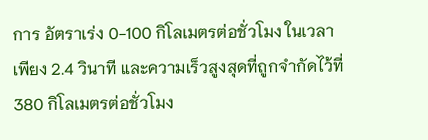การ อัตราเร่ง 0-100 กิโลเมตรต่อชั่วโมง ในเวลาเพียง 2.4 วินาที และความเร็วสูงสุดที่ถูกจำกัดไว้ที่ 380 กิโลเมตรต่อชั่วโมง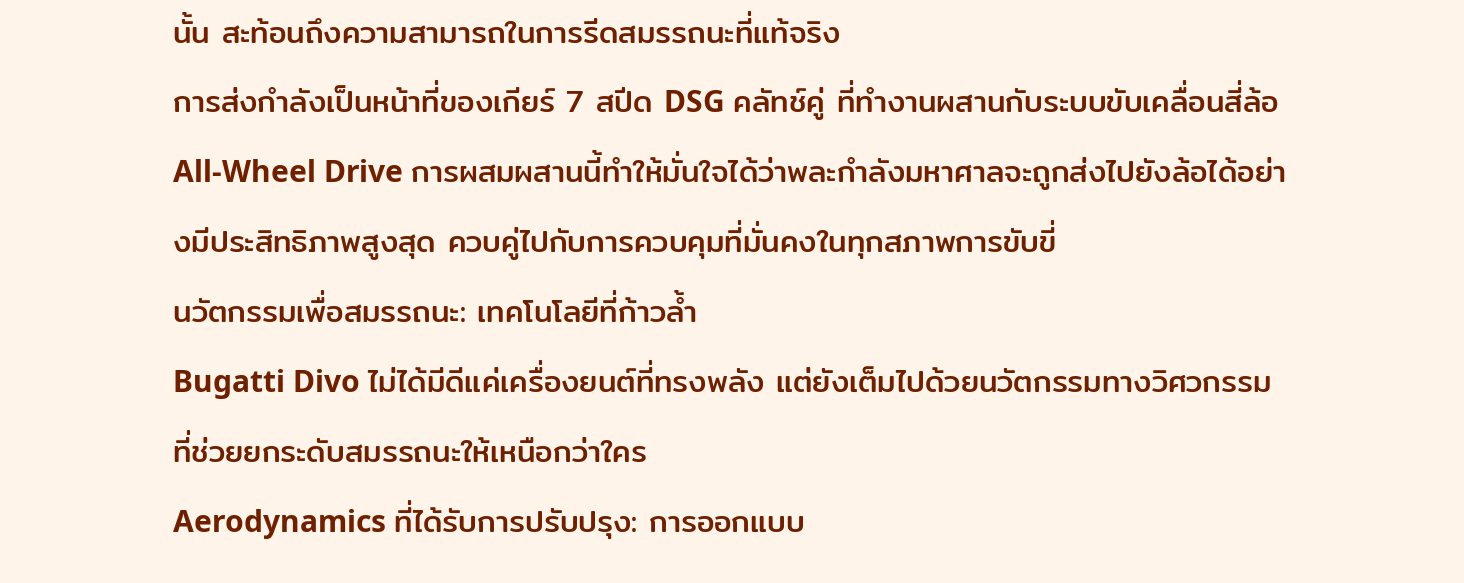นั้น สะท้อนถึงความสามารถในการรีดสมรรถนะที่แท้จริง
การส่งกำลังเป็นหน้าที่ของเกียร์ 7 สปีด DSG คลัทช์คู่ ที่ทำงานผสานกับระบบขับเคลื่อนสี่ล้อ All-Wheel Drive การผสมผสานนี้ทำให้มั่นใจได้ว่าพละกำลังมหาศาลจะถูกส่งไปยังล้อได้อย่างมีประสิทธิภาพสูงสุด ควบคู่ไปกับการควบคุมที่มั่นคงในทุกสภาพการขับขี่
นวัตกรรมเพื่อสมรรถนะ: เทคโนโลยีที่ก้าวล้ำ
Bugatti Divo ไม่ได้มีดีแค่เครื่องยนต์ที่ทรงพลัง แต่ยังเต็มไปด้วยนวัตกรรมทางวิศวกรรมที่ช่วยยกระดับสมรรถนะให้เหนือกว่าใคร
Aerodynamics ที่ได้รับการปรับปรุง: การออกแบบ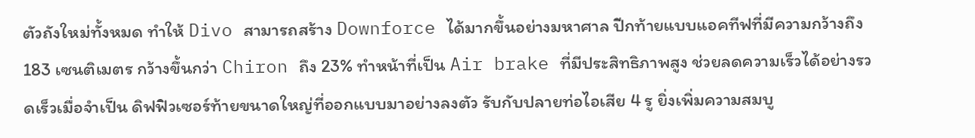ตัวถังใหม่ทั้งหมด ทำให้ Divo สามารถสร้าง Downforce ได้มากขึ้นอย่างมหาศาล ปีกท้ายแบบแอคทีฟที่มีความกว้างถึง 183 เซนติเมตร กว้างขึ้นกว่า Chiron ถึง 23% ทำหน้าที่เป็น Air brake ที่มีประสิทธิภาพสูง ช่วยลดความเร็วได้อย่างรวดเร็วเมื่อจำเป็น ดิฟฟิวเซอร์ท้ายขนาดใหญ่ที่ออกแบบมาอย่างลงตัว รับกับปลายท่อไอเสีย 4 รู ยิ่งเพิ่มความสมบู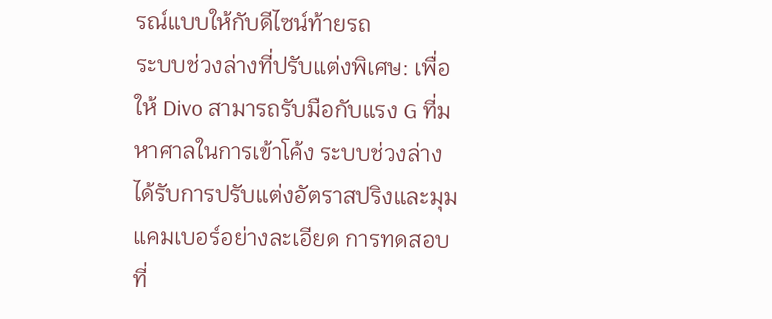รณ์แบบให้กับดีไซน์ท้ายรถ
ระบบช่วงล่างที่ปรับแต่งพิเศษ: เพื่อให้ Divo สามารถรับมือกับแรง G ที่มหาศาลในการเข้าโค้ง ระบบช่วงล่างได้รับการปรับแต่งอัตราสปริงและมุมแคมเบอร์อย่างละเอียด การทดสอบที่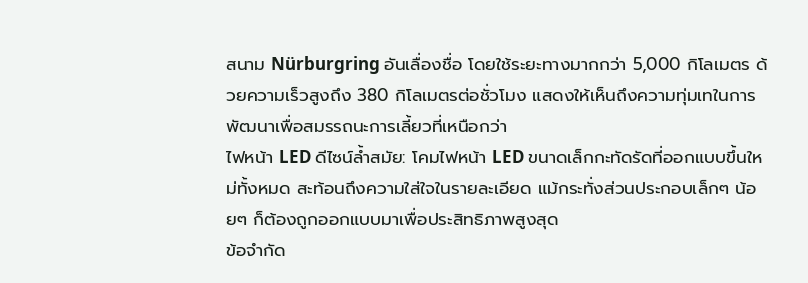สนาม Nürburgring อันเลื่องชื่อ โดยใช้ระยะทางมากกว่า 5,000 กิโลเมตร ด้วยความเร็วสูงถึง 380 กิโลเมตรต่อชั่วโมง แสดงให้เห็นถึงความทุ่มเทในการพัฒนาเพื่อสมรรถนะการเลี้ยวที่เหนือกว่า
ไฟหน้า LED ดีไซน์ล้ำสมัย: โคมไฟหน้า LED ขนาดเล็กกะทัดรัดที่ออกแบบขึ้นใหม่ทั้งหมด สะท้อนถึงความใส่ใจในรายละเอียด แม้กระทั่งส่วนประกอบเล็กๆ น้อยๆ ก็ต้องถูกออกแบบมาเพื่อประสิทธิภาพสูงสุด
ข้อจำกัด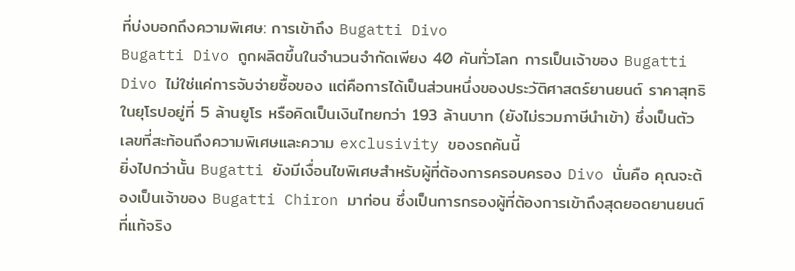ที่บ่งบอกถึงความพิเศษ: การเข้าถึง Bugatti Divo
Bugatti Divo ถูกผลิตขึ้นในจำนวนจำกัดเพียง 40 คันทั่วโลก การเป็นเจ้าของ Bugatti Divo ไม่ใช่แค่การจับจ่ายซื้อของ แต่คือการได้เป็นส่วนหนึ่งของประวัติศาสตร์ยานยนต์ ราคาสุทธิในยุโรปอยู่ที่ 5 ล้านยูโร หรือคิดเป็นเงินไทยกว่า 193 ล้านบาท (ยังไม่รวมภาษีนำเข้า) ซึ่งเป็นตัวเลขที่สะท้อนถึงความพิเศษและความ exclusivity ของรถคันนี้
ยิ่งไปกว่านั้น Bugatti ยังมีเงื่อนไขพิเศษสำหรับผู้ที่ต้องการครอบครอง Divo นั่นคือ คุณจะต้องเป็นเจ้าของ Bugatti Chiron มาก่อน ซึ่งเป็นการกรองผู้ที่ต้องการเข้าถึงสุดยอดยานยนต์ที่แท้จริง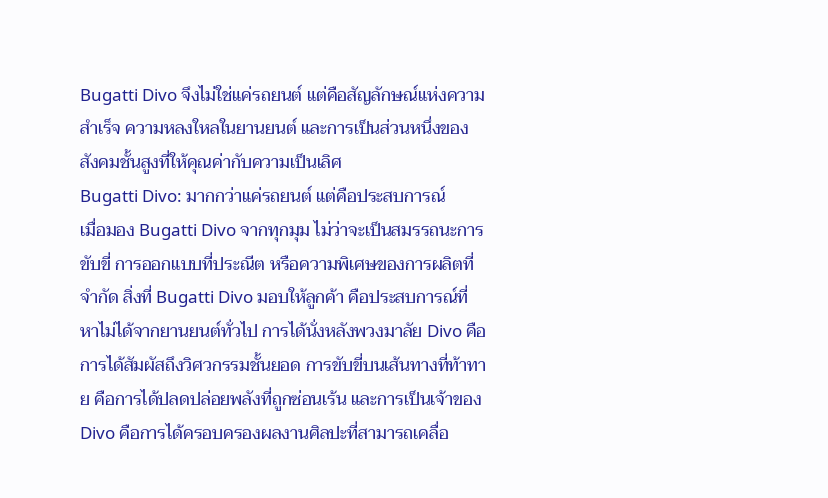Bugatti Divo จึงไม่ใช่แค่รถยนต์ แต่คือสัญลักษณ์แห่งความสำเร็จ ความหลงใหลในยานยนต์ และการเป็นส่วนหนึ่งของสังคมชั้นสูงที่ให้คุณค่ากับความเป็นเลิศ
Bugatti Divo: มากกว่าแค่รถยนต์ แต่คือประสบการณ์
เมื่อมอง Bugatti Divo จากทุกมุม ไม่ว่าจะเป็นสมรรถนะการขับขี่ การออกแบบที่ประณีต หรือความพิเศษของการผลิตที่จำกัด สิ่งที่ Bugatti Divo มอบให้ลูกค้า คือประสบการณ์ที่หาไม่ได้จากยานยนต์ทั่วไป การได้นั่งหลังพวงมาลัย Divo คือการได้สัมผัสถึงวิศวกรรมชั้นยอด การขับขี่บนเส้นทางที่ท้าทาย คือการได้ปลดปล่อยพลังที่ถูกซ่อนเร้น และการเป็นเจ้าของ Divo คือการได้ครอบครองผลงานศิลปะที่สามารถเคลื่อ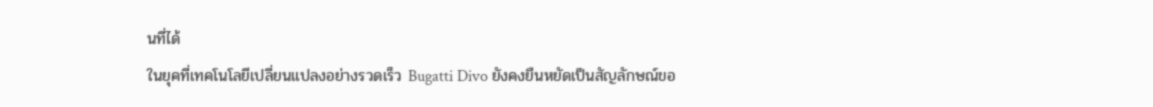นที่ได้
ในยุคที่เทคโนโลยีเปลี่ยนแปลงอย่างรวดเร็ว Bugatti Divo ยังคงยืนหยัดเป็นสัญลักษณ์ขอ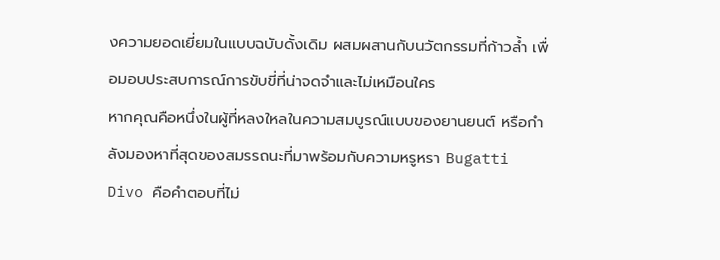งความยอดเยี่ยมในแบบฉบับดั้งเดิม ผสมผสานกับนวัตกรรมที่ก้าวล้ำ เพื่อมอบประสบการณ์การขับขี่ที่น่าจดจำและไม่เหมือนใคร
หากคุณคือหนึ่งในผู้ที่หลงใหลในความสมบูรณ์แบบของยานยนต์ หรือกำลังมองหาที่สุดของสมรรถนะที่มาพร้อมกับความหรูหรา Bugatti Divo คือคำตอบที่ไม่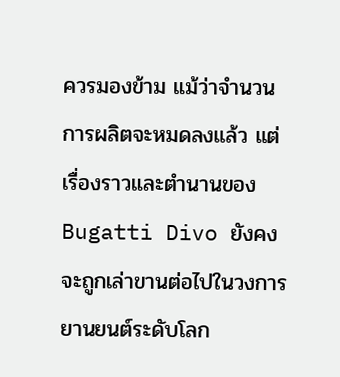ควรมองข้าม แม้ว่าจำนวนการผลิตจะหมดลงแล้ว แต่เรื่องราวและตำนานของ Bugatti Divo ยังคงจะถูกเล่าขานต่อไปในวงการยานยนต์ระดับโลก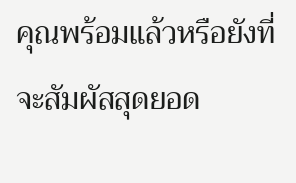คุณพร้อมแล้วหรือยังที่จะสัมผัสสุดยอด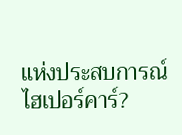แห่งประสบการณ์ไฮเปอร์คาร์?